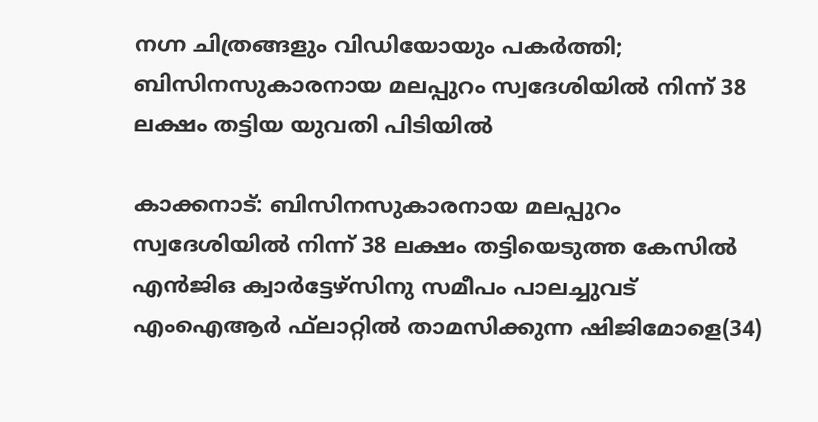നഗ്ന ചിത്രങ്ങളും വിഡിയോയും പകര്‍ത്തി; ബിസിനസുകാരനായ മലപ്പുറം സ്വദേശിയില്‍ നിന്ന് 38 ലക്ഷം തട്ടിയ യുവതി പിടിയില്‍

കാക്കനാട്: ബിസിനസുകാരനായ മലപ്പുറം സ്വദേശിയില്‍ നിന്ന് 38 ലക്ഷം തട്ടിയെടുത്ത കേസില്‍ എന്‍ജിഒ ക്വാര്‍ട്ടേഴ്‌സിനു സമീപം പാലച്ചുവട് എംഐആര്‍ ഫ്‌ലാറ്റില്‍ താമസിക്കുന്ന ഷിജിമോളെ(34)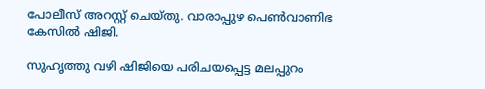പോലീസ് അറസ്റ്റ് ചെയ്തു. വാരാപ്പുഴ പെണ്‍വാണിഭ കേസില്‍ ഷിജി.

സുഹൃത്തു വഴി ഷിജിയെ പരിചയപ്പെട്ട മലപ്പുറം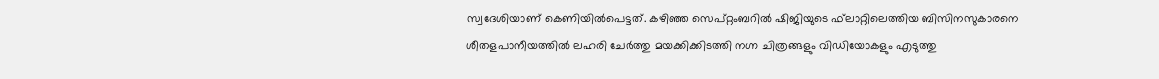സ്വദേശിയാണ് കെണിയില്‍പെട്ടത്. കഴിഞ്ഞ സെപ്റ്റംബറില്‍ ഷിജിയുടെ ഫ്‌ലാറ്റിലെത്തിയ ബിസിനസുകാരനെ ശീതളപാനീയത്തില്‍ ലഹരി ചേര്‍ത്തു മയക്കിക്കിടത്തി നഗ്ന ചിത്രങ്ങളും വിഡിയോകളും എടുത്തു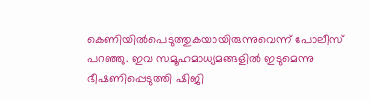കെണിയില്‍പെടുത്തുകയായിരുന്നുവെന്ന് പോലീസ് പറഞ്ഞു. ഇവ സമൂഹമാധ്യമങ്ങളില്‍ ഇടുമെന്നു ഭീഷണിപ്പെടുത്തി ഷിജി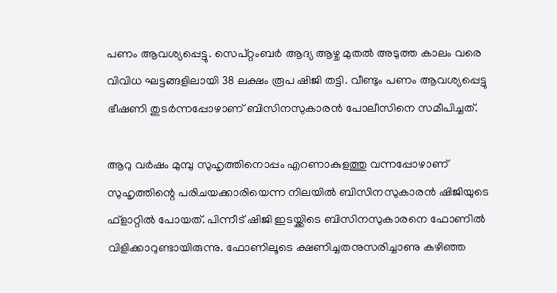പണം ആവശ്യപ്പെട്ടു. സെപ്റ്റംബര്‍ ആദ്യ ആഴ്ച മുതല്‍ അടുത്ത കാലം വരെ വിവിധ ഘട്ടങ്ങളിലായി 38 ലക്ഷം രൂപ ഷിജി തട്ടി. വീണ്ടും പണം ആവശ്യപ്പെട്ടു ഭീഷണി തുടര്‍ന്നപ്പോഴാണ് ബിസിനസുകാരന്‍ പോലീസിനെ സമീപിച്ചത്.

ആറു വര്‍ഷം മുമ്പു സുഹൃത്തിനൊപ്പം എറണാകുളത്തു വന്നപ്പോഴാണ് സുഹൃത്തിന്റെ പരിചയക്കാരിയെന്ന നിലയില്‍ ബിസിനസുകാരന്‍ ഷിജിയുടെ ഫ്‌ളാറ്റില്‍ പോയത്. പിന്നീട് ഷിജി ഇടയ്ക്കിടെ ബിസിനസുകാരനെ ഫോണില്‍ വിളിക്കാറുണ്ടായിരുന്നു. ഫോണിലൂടെ ക്ഷണിച്ചതനുസരിച്ചാണു കഴിഞ്ഞ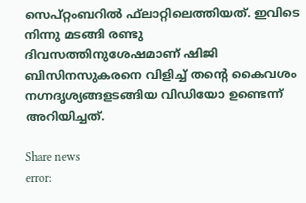സെപ്റ്റംബറില്‍ ഫ്‌ലാറ്റിലെത്തിയത്. ഇവിടെ നിന്നു മടങ്ങി രണ്ടു ദിവസത്തിനുശേഷമാണ് ഷിജി ബിസിനസുകരനെ വിളിച്ച് തന്റെ കൈവശം നഗ്നദൃശ്യങ്ങളടങ്ങിയ വിഡിയോ ഉണ്ടെന്ന് അറിയിച്ചത്.

Share news
error: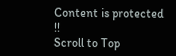Content is protected !!
Scroll to Top